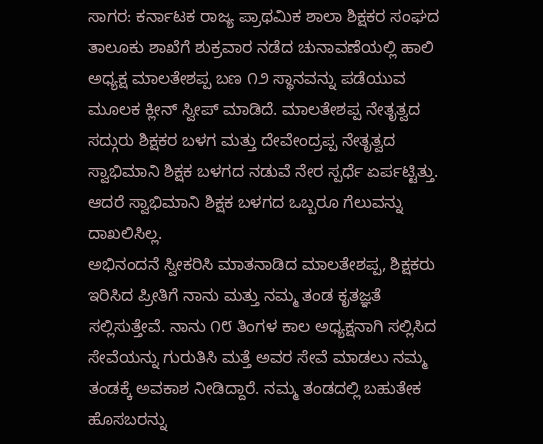ಸಾಗರ: ಕರ್ನಾಟಕ ರಾಜ್ಯ ಪ್ರಾಥಮಿಕ ಶಾಲಾ ಶಿಕ್ಷಕರ ಸಂಘದ ತಾಲೂಕು ಶಾಖೆಗೆ ಶುಕ್ರವಾರ ನಡೆದ ಚುನಾವಣೆಯಲ್ಲಿ ಹಾಲಿ ಅಧ್ಯಕ್ಷ ಮಾಲತೇಶಪ್ಪ ಬಣ ೧೨ ಸ್ಥಾನವನ್ನು ಪಡೆಯುವ ಮೂಲಕ ಕ್ಲೀನ್ ಸ್ವೀಪ್ ಮಾಡಿದೆ. ಮಾಲತೇಶಪ್ಪ ನೇತೃತ್ವದ ಸದ್ಗುರು ಶಿಕ್ಷಕರ ಬಳಗ ಮತ್ತು ದೇವೇಂದ್ರಪ್ಪ ನೇತೃತ್ವದ ಸ್ವಾಭಿಮಾನಿ ಶಿಕ್ಷಕ ಬಳಗದ ನಡುವೆ ನೇರ ಸ್ಪರ್ಧೆ ಏರ್ಪಟ್ಟಿತ್ತು. ಆದರೆ ಸ್ವಾಭಿಮಾನಿ ಶಿಕ್ಷಕ ಬಳಗದ ಒಬ್ಬರೂ ಗೆಲುವನ್ನು ದಾಖಲಿಸಿಲ್ಲ.
ಅಭಿನಂದನೆ ಸ್ವೀಕರಿಸಿ ಮಾತನಾಡಿದ ಮಾಲತೇಶಪ್ಪ, ಶಿಕ್ಷಕರು ಇರಿಸಿದ ಪ್ರೀತಿಗೆ ನಾನು ಮತ್ತು ನಮ್ಮ ತಂಡ ಕೃತಜ್ಞತೆ ಸಲ್ಲಿಸುತ್ತೇವೆ. ನಾನು ೧೮ ತಿಂಗಳ ಕಾಲ ಅಧ್ಯಕ್ಷನಾಗಿ ಸಲ್ಲಿಸಿದ ಸೇವೆಯನ್ನು ಗುರುತಿಸಿ ಮತ್ತೆ ಅವರ ಸೇವೆ ಮಾಡಲು ನಮ್ಮ ತಂಡಕ್ಕೆ ಅವಕಾಶ ನೀಡಿದ್ದಾರೆ. ನಮ್ಮ ತಂಡದಲ್ಲಿ ಬಹುತೇಕ ಹೊಸಬರನ್ನು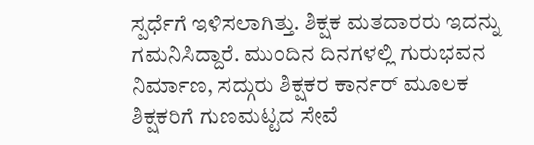ಸ್ಪರ್ಧೆಗೆ ಇಳಿಸಲಾಗಿತ್ತು. ಶಿಕ್ಷಕ ಮತದಾರರು ಇದನ್ನು ಗಮನಿಸಿದ್ದಾರೆ. ಮುಂದಿನ ದಿನಗಳಲ್ಲಿ ಗುರುಭವನ ನಿರ್ಮಾಣ, ಸದ್ಗುರು ಶಿಕ್ಷಕರ ಕಾರ್ನರ್ ಮೂಲಕ ಶಿಕ್ಷಕರಿಗೆ ಗುಣಮಟ್ಟದ ಸೇವೆ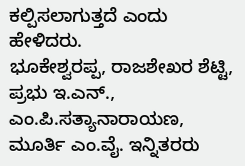ಕಲ್ಪಿಸಲಾಗುತ್ತದೆ ಎಂದು ಹೇಳಿದರು.
ಭೂಕೇಶ್ವರಪ್ಪ, ರಾಜಶೇಖರ ಶೆಟ್ಟಿ, ಪ್ರಭು ಇ.ಎನ್., ಎಂ.ಪಿ.ಸತ್ಯಾನಾರಾಯಣ, ಮೂರ್ತಿ ಎಂ.ವೈ. ಇನ್ನಿತರರು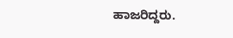ಹಾಜರಿದ್ದರು.